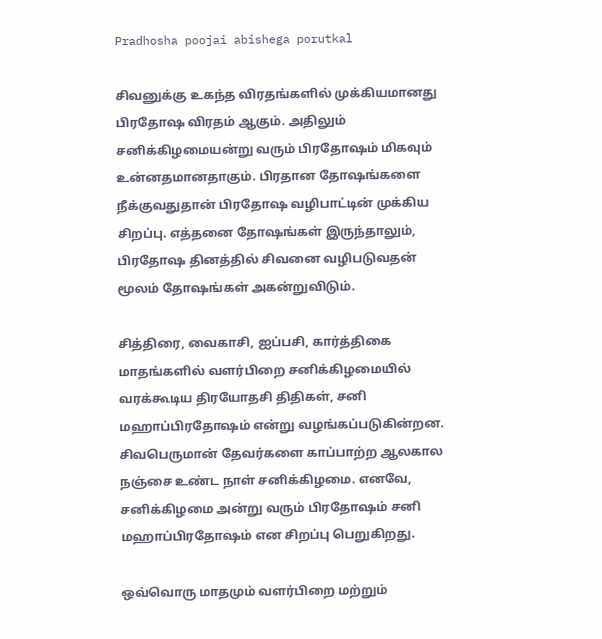Pradhosha poojai abishega porutkal

சிவனுக்கு உகந்த விரதங்களில் முக்கியமானது பிரதோஷ விரதம் ஆகும். அதிலும் சனிக்கிழமையன்று வரும் பிரதோஷம் மிகவும் உன்னதமானதாகும். பிரதான தோஷங்களை நீக்குவதுதான் பிரதோஷ வழிபாட்டின் முக்கிய சிறப்பு. எத்தனை தோஷங்கள் இருந்தாலும், பிரதோஷ தினத்தில் சிவனை வழிபடுவதன் மூலம் தோஷங்கள் அகன்றுவிடும்.

சித்திரை, வைகாசி, ஐப்பசி, கார்த்திகை மாதங்களில் வளர்பிறை சனிக்கிழமையில் வரக்கூடிய திரயோதசி திதிகள், சனி மஹாப்பிரதோஷம் என்று வழங்கப்படுகின்றன. சிவபெருமான் தேவர்களை காப்பாற்ற ஆலகால நஞ்சை உண்ட நாள் சனிக்கிழமை. எனவே, சனிக்கிழமை அன்று வரும் பிரதோஷம் சனி மஹாப்பிரதோஷம் என சிறப்பு பெறுகிறது.

ஒவ்வொரு மாதமும் வளர்பிறை மற்றும்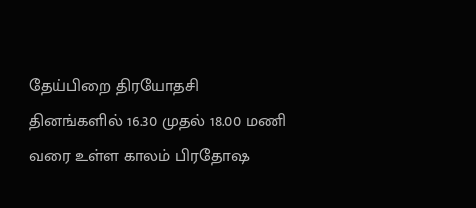தேய்பிறை திரயோதசி தினங்களில் 16.30 முதல் 18.00 மணி வரை உள்ள காலம் பிரதோஷ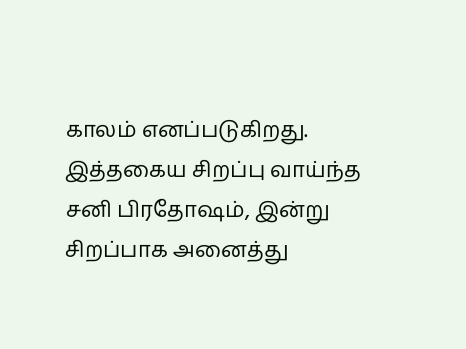காலம் எனப்படுகிறது. இத்தகைய சிறப்பு வாய்ந்த சனி பிரதோஷம், இன்று சிறப்பாக அனைத்து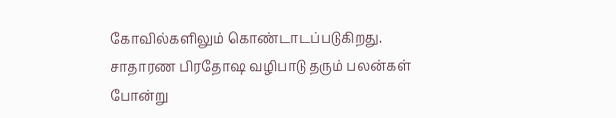கோவில்களிலும் கொண்டாடப்படுகிறது. சாதாரண பிரதோஷ வழிபாடு தரும் பலன்கள் போன்று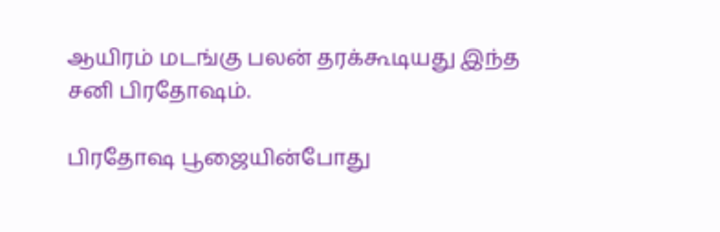ஆயிரம் மடங்கு பலன் தரக்கூடியது இந்த சனி பிரதோஷம்.

பிரதோஷ பூஜையின்போது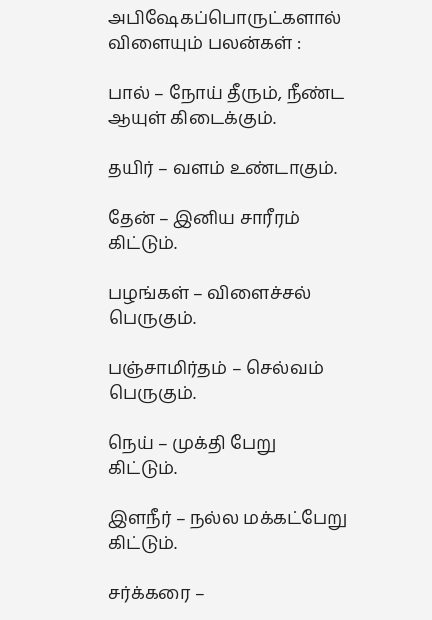அபிஷேகப்பொருட்களால் விளையும் பலன்கள் :

பால் – நோய் தீரும், நீண்ட ஆயுள் கிடைக்கும்.

தயிர் – வளம் உண்டாகும்.

தேன் – இனிய சாரீரம் கிட்டும்.

பழங்கள் – விளைச்சல் பெருகும்.

பஞ்சாமிர்தம் – செல்வம் பெருகும்.

நெய் – முக்தி பேறு கிட்டும்.

இளநீர் – நல்ல மக்கட்பேறு கிட்டும்.

சர்க்கரை –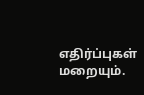எதிர்ப்புகள் மறையும்.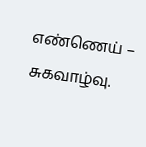எண்ணெய் – சுகவாழ்வு.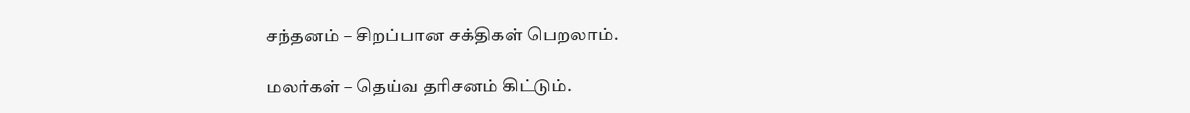சந்தனம் – சிறப்பான சக்திகள் பெறலாம்.

மலர்கள் – தெய்வ தரிசனம் கிட்டும்.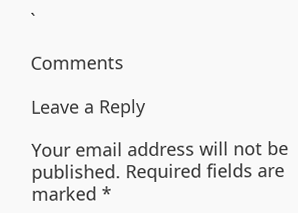`

Comments

Leave a Reply

Your email address will not be published. Required fields are marked *